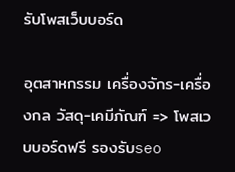รับโพสเว็บบอร์ด

อุตสาหกรรม เครื่องจักร-เครื่องกล วัสดุ-เคมีภัณฑ์ => โพสเวบบอร์ดฟรี รองรับseo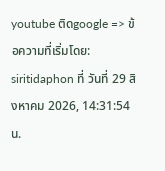youtube ติดgoogle => ข้อความที่เริ่มโดย: siritidaphon ที่ วันที่ 29 สิงหาคม 2026, 14:31:54 น.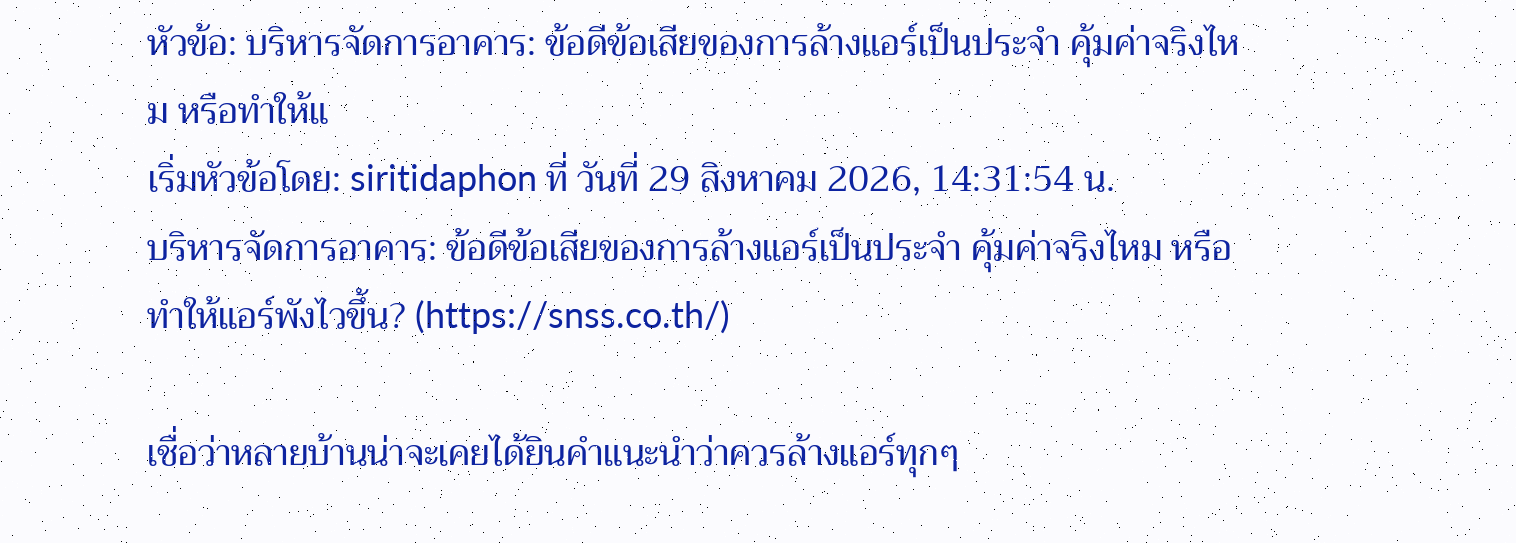หัวข้อ: บริหารจัดการอาคาร: ข้อดีข้อเสียของการล้างแอร์เป็นประจำ คุ้มค่าจริงไหม หรือทำให้แ
เริ่มหัวข้อโดย: siritidaphon ที่ วันที่ 29 สิงหาคม 2026, 14:31:54 น.
บริหารจัดการอาคาร: ข้อดีข้อเสียของการล้างแอร์เป็นประจำ คุ้มค่าจริงไหม หรือทำให้แอร์พังไวขึ้น? (https://snss.co.th/)

เชื่อว่าหลายบ้านน่าจะเคยได้ยินคำแนะนำว่าควรล้างแอร์ทุกๆ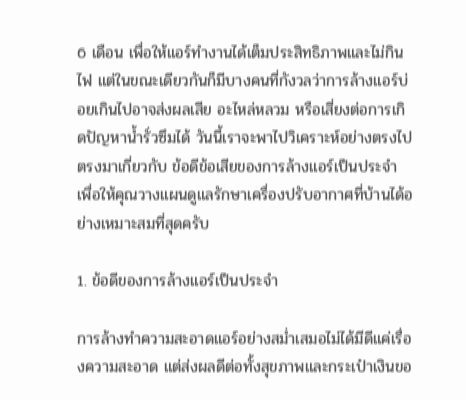6 เดือน เพื่อให้แอร์ทำงานได้เต็มประสิทธิภาพและไม่กินไฟ แต่ในขณะเดียวกันก็มีบางคนที่กังวลว่าการล้างแอร์บ่อยเกินไปอาจส่งผลเสีย อะไหล่หลวม หรือเสี่ยงต่อการเกิดปัญหาน้ำรั่วซึมได้ วันนี้เราจะพาไปวิเคราะห์อย่างตรงไปตรงมาเกี่ยวกับ ข้อดีข้อเสียของการล้างแอร์เป็นประจำ เพื่อให้คุณวางแผนดูแลรักษาเครื่องปรับอากาศที่บ้านได้อย่างเหมาะสมที่สุดครับ

1. ข้อดีของการล้างแอร์เป็นประจำ

การล้างทำความสะอาดแอร์อย่างสม่ำเสมอไม่ได้มีดีแค่เรื่องความสะอาด แต่ส่งผลดีต่อทั้งสุขภาพและกระเป๋าเงินขอ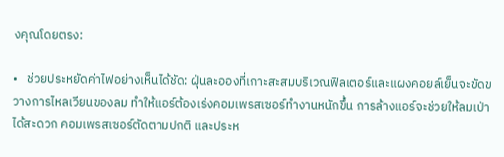งคุณโดยตรง:

•   ช่วยประหยัดค่าไฟอย่างเห็นได้ชัด: ฝุ่นละอองที่เกาะสะสมบริเวณฟิลเตอร์และแผงคอยล์เย็นจะขัดขวางการไหลเวียนของลม ทำให้แอร์ต้องเร่งคอมเพรสเซอร์ทำงานหนักขึ้น การล้างแอร์จะช่วยให้ลมเป่าได้สะดวก คอมเพรสเซอร์ตัดตามปกติ และประห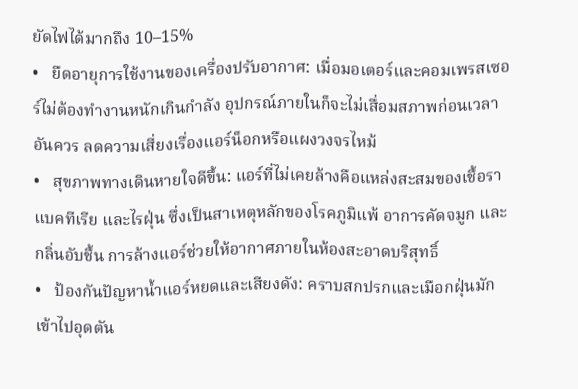ยัดไฟได้มากถึง 10–15%
•   ยืดอายุการใช้งานของเครื่องปรับอากาศ: เมื่อมอเตอร์และคอมเพรสเซอร์ไม่ต้องทำงานหนักเกินกำลัง อุปกรณ์ภายในก็จะไม่เสื่อมสภาพก่อนเวลาอันควร ลดความเสี่ยงเรื่องแอร์น็อกหรือแผงวงจรไหม้
•   สุขภาพทางเดินหายใจดีขึ้น: แอร์ที่ไม่เคยล้างคือแหล่งสะสมของเชื้อรา แบคทีเรีย และไรฝุ่น ซึ่งเป็นสาเหตุหลักของโรคภูมิแพ้ อาการคัดจมูก และกลิ่นอับชื้น การล้างแอร์ช่วยให้อากาศภายในห้องสะอาดบริสุทธิ์
•   ป้องกันปัญหาน้ำแอร์หยดและเสียงดัง: คราบสกปรกและเมือกฝุ่นมักเข้าไปอุดตัน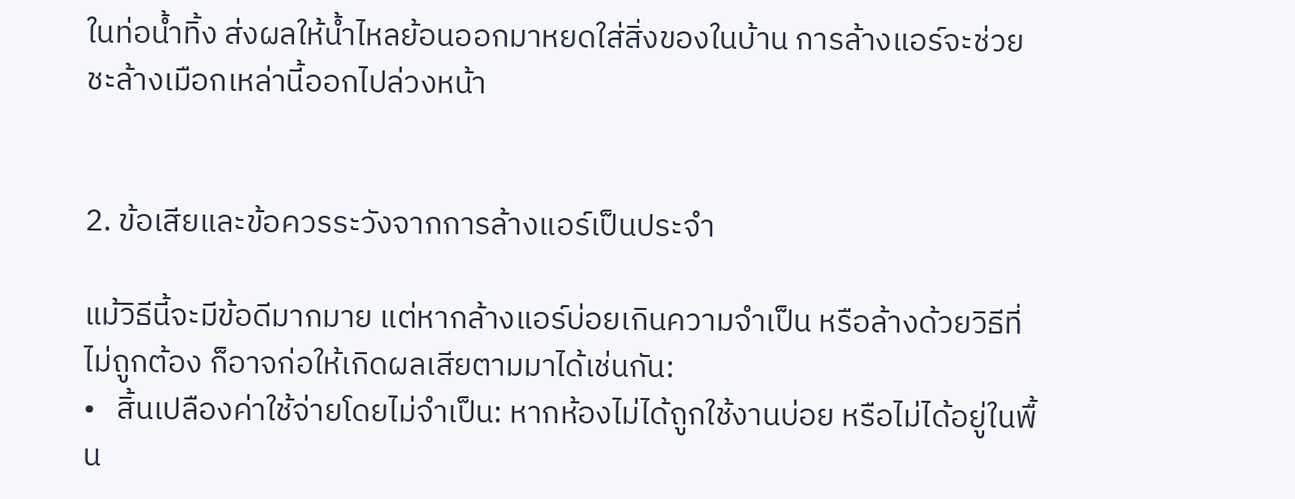ในท่อน้ำทิ้ง ส่งผลให้น้ำไหลย้อนออกมาหยดใส่สิ่งของในบ้าน การล้างแอร์จะช่วยชะล้างเมือกเหล่านี้ออกไปล่วงหน้า


2. ข้อเสียและข้อควรระวังจากการล้างแอร์เป็นประจำ

แม้วิธีนี้จะมีข้อดีมากมาย แต่หากล้างแอร์บ่อยเกินความจำเป็น หรือล้างด้วยวิธีที่ไม่ถูกต้อง ก็อาจก่อให้เกิดผลเสียตามมาได้เช่นกัน:
•   สิ้นเปลืองค่าใช้จ่ายโดยไม่จำเป็น: หากห้องไม่ได้ถูกใช้งานบ่อย หรือไม่ได้อยู่ในพื้น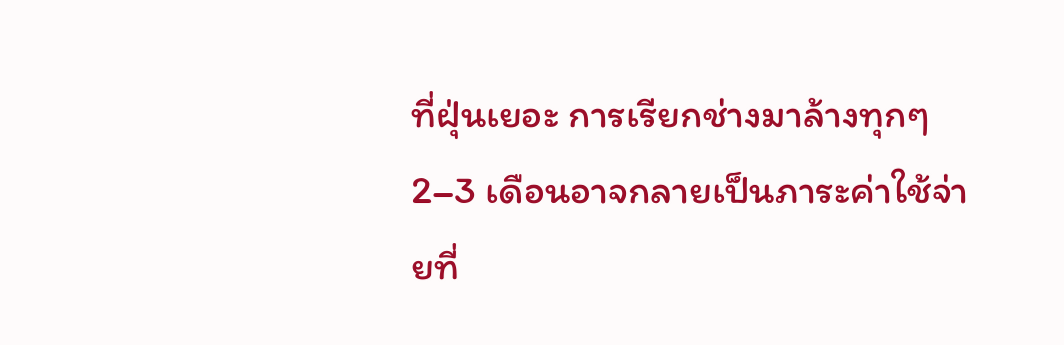ที่ฝุ่นเยอะ การเรียกช่างมาล้างทุกๆ 2–3 เดือนอาจกลายเป็นภาระค่าใช้จ่ายที่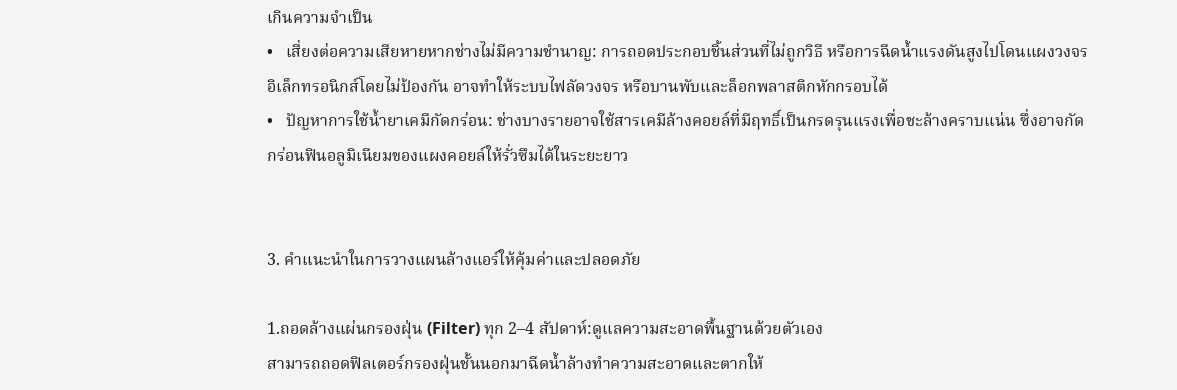เกินความจำเป็น
•   เสี่ยงต่อความเสียหายหากช่างไม่มีความชำนาญ: การถอดประกอบชิ้นส่วนที่ไม่ถูกวิธี หรือการฉีดน้ำแรงดันสูงไปโดนแผงวงจรอิเล็กทรอนิกส์โดยไม่ป้องกัน อาจทำให้ระบบไฟลัดวงจร หรือบานพับและล็อกพลาสติกหักกรอบได้
•   ปัญหาการใช้น้ำยาเคมีกัดกร่อน: ช่างบางรายอาจใช้สารเคมีล้างคอยล์ที่มีฤทธิ์เป็นกรดรุนแรงเพื่อชะล้างคราบแน่น ซึ่งอาจกัดกร่อนฟินอลูมิเนียมของแผงคอยล์ให้รั่วซึมได้ในระยะยาว


3. คำแนะนำในการวางแผนล้างแอร์ให้คุ้มค่าและปลอดภัย

1.ถอดล้างแผ่นกรองฝุ่น (Filter) ทุก 2–4 สัปดาห์:ดูแลความสะอาดพื้นฐานด้วยตัวเอง
สามารถถอดฟิลเตอร์กรองฝุ่นชั้นนอกมาฉีดน้ำล้างทำความสะอาดและตากให้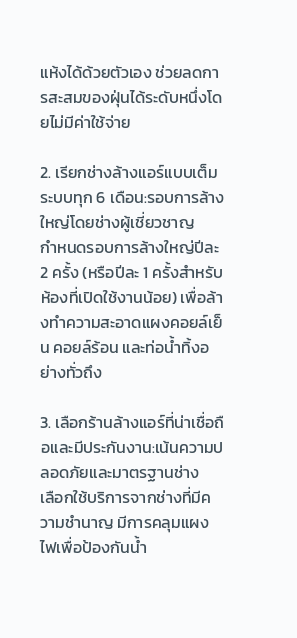แห้งได้ด้วยตัวเอง ช่วยลดการสะสมของฝุ่นได้ระดับหนึ่งโดยไม่มีค่าใช้จ่าย

2. เรียกช่างล้างแอร์แบบเต็มระบบทุก 6 เดือน:รอบการล้างใหญ่โดยช่างผู้เชี่ยวชาญ
กำหนดรอบการล้างใหญ่ปีละ 2 ครั้ง (หรือปีละ 1 ครั้งสำหรับห้องที่เปิดใช้งานน้อย) เพื่อล้างทำความสะอาดแผงคอยล์เย็น คอยล์ร้อน และท่อน้ำทิ้งอย่างทั่วถึง

3. เลือกร้านล้างแอร์ที่น่าเชื่อถือและมีประกันงาน:เน้นความปลอดภัยและมาตรฐานช่าง
เลือกใช้บริการจากช่างที่มีความชำนาญ มีการคลุมแผงไฟเพื่อป้องกันน้ำ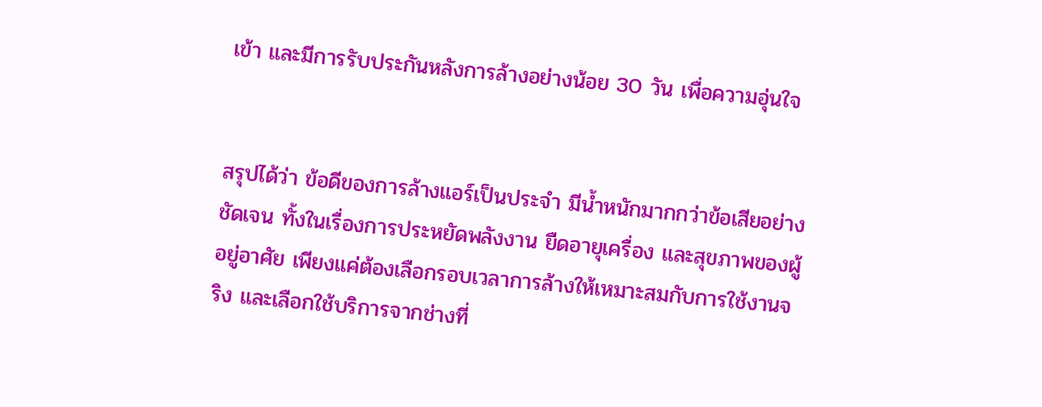เข้า และมีการรับประกันหลังการล้างอย่างน้อย 30 วัน เพื่อความอุ่นใจ


สรุปได้ว่า ข้อดีของการล้างแอร์เป็นประจำ มีน้ำหนักมากกว่าข้อเสียอย่างชัดเจน ทั้งในเรื่องการประหยัดพลังงาน ยืดอายุเครื่อง และสุขภาพของผู้อยู่อาศัย เพียงแค่ต้องเลือกรอบเวลาการล้างให้เหมาะสมกับการใช้งานจริง และเลือกใช้บริการจากช่างที่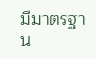มีมาตรฐาน